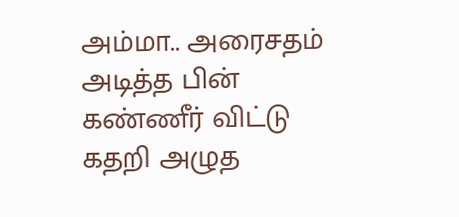அம்மா.. அரைசதம் அடித்த பின் கண்ணீர் விட்டு கதறி அழுத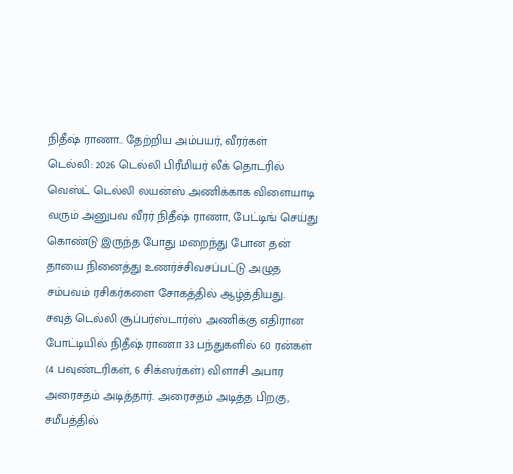நிதீஷ் ராணா.. தேற்றிய அம்பயர், வீரர்கள்
டெல்லி: 2026 டெல்லி பிரீமியர் லீக் தொடரில் வெஸ்ட் டெல்லி லயன்ஸ் அணிக்காக விளையாடி வரும் அனுபவ வீரர் நிதீஷ் ராணா, பேட்டிங் செய்து கொண்டு இருந்த போது மறைந்து போன தன் தாயை நினைத்து உணர்ச்சிவசப்பட்டு அழுத சம்பவம் ரசிகர்களை சோகத்தில் ஆழ்த்தியது.
சவுத் டெல்லி சூப்பர்ஸ்டார்ஸ் அணிக்கு எதிரான போட்டியில் நிதீஷ் ராணா 33 பந்துகளில் 60 ரன்கள் (4 பவுண்டரிகள், 6 சிக்ஸர்கள்) விளாசி அபார அரைசதம் அடித்தார். அரைசதம் அடித்த பிறகு, சமீபத்தில்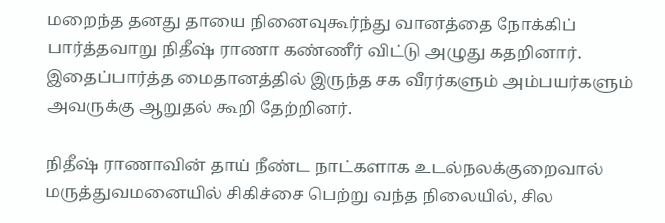மறைந்த தனது தாயை நினைவுகூர்ந்து வானத்தை நோக்கிப் பார்த்தவாறு நிதீஷ் ராணா கண்ணீர் விட்டு அழுது கதறினார். இதைப்பார்த்த மைதானத்தில் இருந்த சக வீரர்களும் அம்பயர்களும் அவருக்கு ஆறுதல் கூறி தேற்றினர்.

நிதீஷ் ராணாவின் தாய் நீண்ட நாட்களாக உடல்நலக்குறைவால் மருத்துவமனையில் சிகிச்சை பெற்று வந்த நிலையில், சில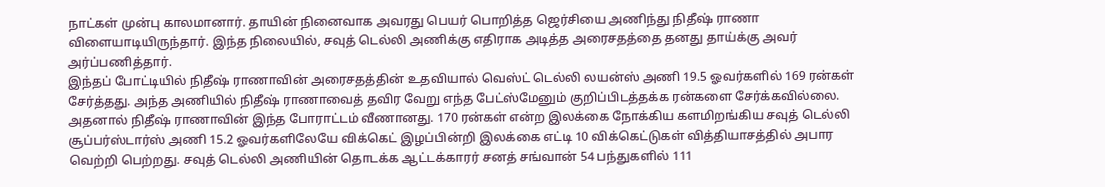நாட்கள் முன்பு காலமானார். தாயின் நினைவாக அவரது பெயர் பொறித்த ஜெர்சியை அணிந்து நிதீஷ் ராணா விளையாடியிருந்தார். இந்த நிலையில், சவுத் டெல்லி அணிக்கு எதிராக அடித்த அரைசதத்தை தனது தாய்க்கு அவர் அர்ப்பணித்தார்.
இந்தப் போட்டியில் நிதீஷ் ராணாவின் அரைசதத்தின் உதவியால் வெஸ்ட் டெல்லி லயன்ஸ் அணி 19.5 ஓவர்களில் 169 ரன்கள் சேர்த்தது. அந்த அணியில் நிதீஷ் ராணாவைத் தவிர வேறு எந்த பேட்ஸ்மேனும் குறிப்பிடத்தக்க ரன்களை சேர்க்கவில்லை.
அதனால் நிதீஷ் ராணாவின் இந்த போராட்டம் வீணானது. 170 ரன்கள் என்ற இலக்கை நோக்கிய களமிறங்கிய சவுத் டெல்லி சூப்பர்ஸ்டார்ஸ் அணி 15.2 ஓவர்களிலேயே விக்கெட் இழப்பின்றி இலக்கை எட்டி 10 விக்கெட்டுகள் வித்தியாசத்தில் அபார வெற்றி பெற்றது. சவுத் டெல்லி அணியின் தொடக்க ஆட்டக்காரர் சனத் சங்வான் 54 பந்துகளில் 111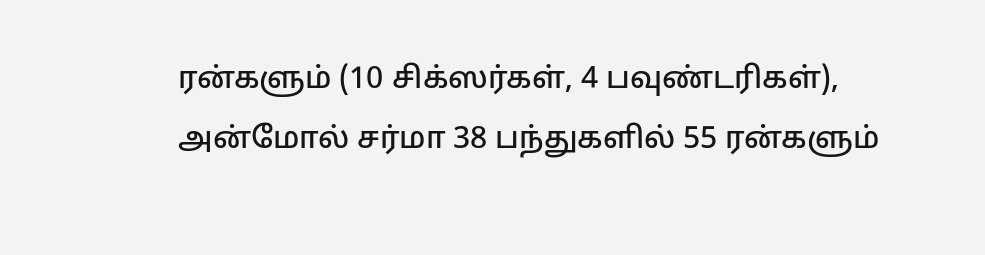ரன்களும் (10 சிக்ஸர்கள், 4 பவுண்டரிகள்), அன்மோல் சர்மா 38 பந்துகளில் 55 ரன்களும்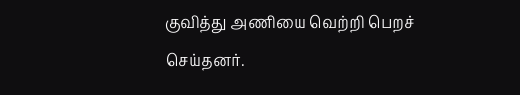குவித்து அணியை வெற்றி பெறச் செய்தனர்.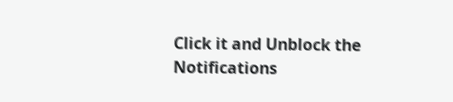Click it and Unblock the Notifications